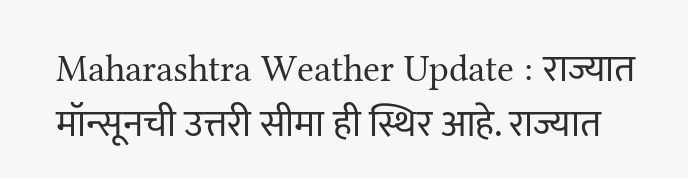Maharashtra Weather Update : राज्यात मॉन्सूनची उत्तरी सीमा ही स्थिर आहे. राज्यात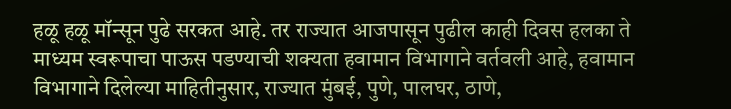हळू हळू मॉन्सून पुढे सरकत आहे. तर राज्यात आजपासून पुढील काही दिवस हलका ते माध्यम स्वरूपाचा पाऊस पडण्याची शक्यता हवामान विभागाने वर्तवली आहे, हवामान विभागाने दिलेल्या माहितीनुसार, राज्यात मुंबई, पुणे, पालघर, ठाणे,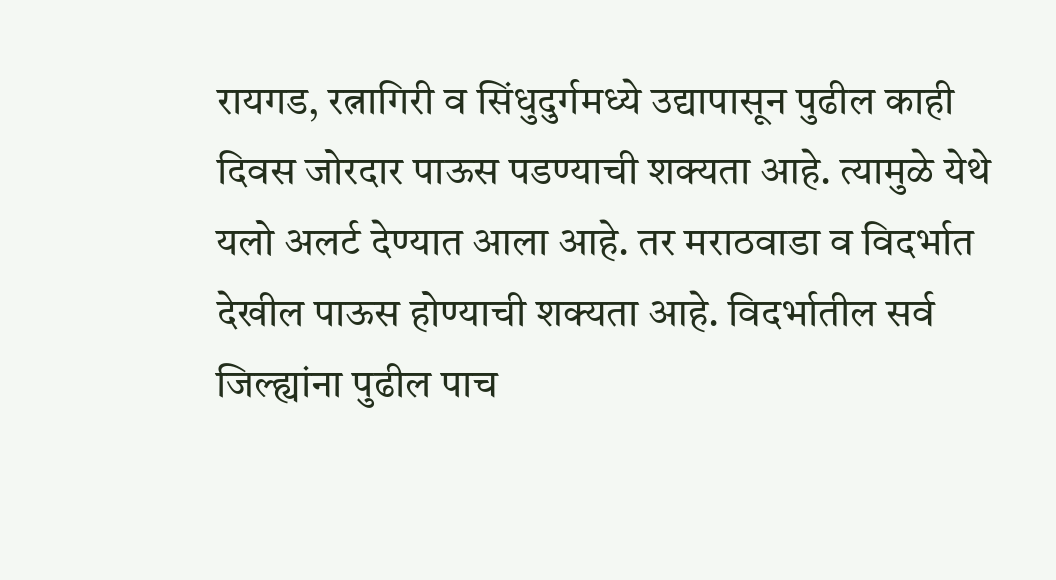रायगड, रत्नागिरी व सिंधुदुर्गमध्ये उद्यापासून पुढील काही दिवस जोरदार पाऊस पडण्याची शक्यता आहे. त्यामुळे येथे यलो अलर्ट देण्यात आला आहे. तर मराठवाडा व विदर्भात देखील पाऊस होण्याची शक्यता आहे. विदर्भातील सर्व जिल्ह्यांना पुढील पाच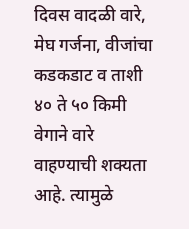दिवस वादळी वारे, मेघ गर्जना, वीजांचा कडकडाट व ताशी ४० ते ५० किमी वेगाने वारे वाहण्याची शक्यता आहे. त्यामुळे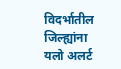विदर्भातील जिल्ह्यांना यलो अलर्ट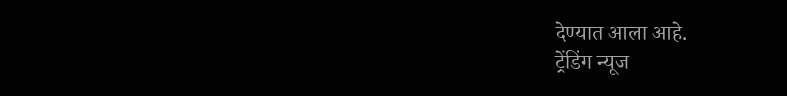देण्यात आला आहे.
ट्रेंडिंग न्यूज